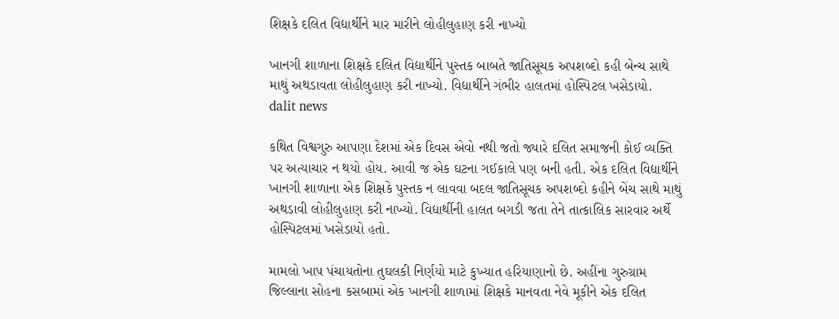શિક્ષકે દલિત વિદ્યાર્થીને માર મારીને લોહીલુહાણ કરી નાખ્યો

ખાનગી શાળાના શિક્ષકે દલિત વિદ્યાર્થીને પુસ્તક બાબતે જાતિસૂચક અપશબ્દો કહી બેન્ચ સાથે માથું અથડાવતા લોહીલુહાણ કરી નાખ્યો. વિદ્યાર્થીને ગંભીર હાલતમાં હોસ્પિટલ ખસેડાયો.
dalit news

કથિત વિશ્વગુરુ આપણા દેશમાં એક દિવસ એવો નથી જતો જ્યારે દલિત સમાજની કોઈ વ્યક્તિ પર અત્યાચાર ન થયો હોય. આવી જ એક ઘટના ગઈકાલે પણ બની હતી. એક દલિત વિદ્યાર્થીને ખાનગી શાળાના એક શિક્ષકે પુસ્તક ન લાવવા બદલ જાતિસૂચક અપશબ્દો કહીને બેંચ સાથે માથું અથડાવી લોહીલુહાણ કરી નાખ્યો. વિદ્યાર્થીની હાલત બગડી જતા તેને તાત્કાલિક સારવાર અર્થે હોસ્પિટલમાં ખસેડાયો હતો.

મામલો ખાપ પંચાયતોના તુઘલકી નિર્ણયો માટે કુખ્યાત હરિયાણાનો છે. અહીંના ગુરુગ્રામ જિલ્લાના સોહના કસબામાં એક ખાનગી શાળામાં શિક્ષકે માનવતા નેવે મૂકીને એક દલિત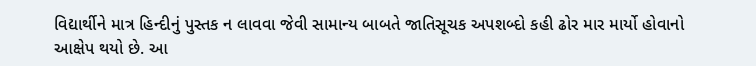વિદ્યાર્થીને માત્ર હિન્દીનું પુસ્તક ન લાવવા જેવી સામાન્ય બાબતે જાતિસૂચક અપશબ્દો કહી ઢોર માર માર્યો હોવાનો આક્ષેપ થયો છે. આ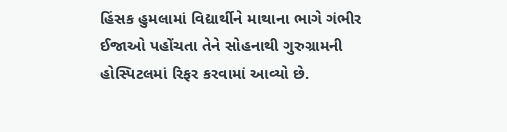હિંસક હુમલામાં વિદ્યાર્થીને માથાના ભાગે ગંભીર ઈજાઓ પહોંચતા તેને સોહનાથી ગુરુગ્રામની હોસ્પિટલમાં રિફર કરવામાં આવ્યો છે.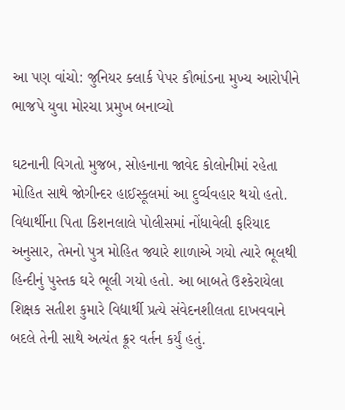આ પણ વાંચો: જુનિયર ક્લાર્ક પેપર કૌભાંડના મુખ્ય આરોપીને ભાજપે યુવા મોરચા પ્રમુખ બનાવ્યો

ઘટનાની વિગતો મુજબ, સોહનાના જાવેદ કોલોનીમાં રહેતા મોહિત સાથે જોગીન્દર હાઈસ્કૂલમાં આ દુર્વ્યવહાર થયો હતો. વિદ્યાર્થીના પિતા કિશનલાલે પોલીસમાં નોંધાવેલી ફરિયાદ અનુસાર, તેમનો પુત્ર મોહિત જ્યારે શાળાએ ગયો ત્યારે ભૂલથી હિન્દીનું પુસ્તક ઘરે ભૂલી ગયો હતો. આ બાબતે ઉશ્કેરાયેલા શિક્ષક સતીશ કુમારે વિદ્યાર્થી પ્રત્યે સંવેદનશીલતા દાખવવાને બદલે તેની સાથે અત્યંત ક્રૂર વર્તન કર્યું હતું.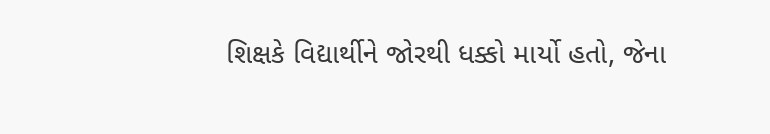શિક્ષકે વિદ્યાર્થીને જોરથી ધક્કો માર્યો હતો, જેના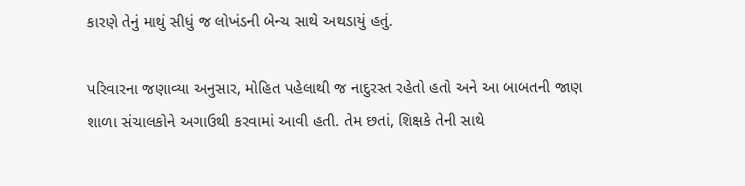કારણે તેનું માથું સીધું જ લોખંડની બેન્ચ સાથે અથડાયું હતું.

પરિવારના જણાવ્યા અનુસાર, મોહિત પહેલાથી જ નાદુરસ્ત રહેતો હતો અને આ બાબતની જાણ શાળા સંચાલકોને અગાઉથી કરવામાં આવી હતી. તેમ છતાં, શિક્ષકે તેની સાથે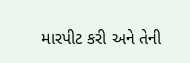મારપીટ કરી અને તેની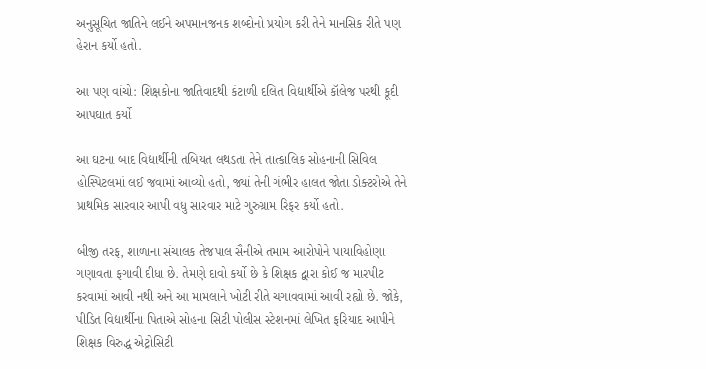અનુસૂચિત જાતિને લઈને અપમાનજનક શબ્દોનો પ્રયોગ કરી તેને માનસિક રીતે પણ હેરાન કર્યો હતો.

આ પણ વાંચો: શિક્ષકોના જાતિવાદથી કંટાળી દલિત વિદ્યાર્થીએ કૉલેજ પરથી કૂદી આપઘાત કર્યો

આ ઘટના બાદ વિદ્યાર્થીની તબિયત લથડતા તેને તાત્કાલિક સોહનાની સિવિલ હોસ્પિટલમાં લઈ જવામાં આવ્યો હતો, જ્યાં તેની ગંભીર હાલત જોતા ડોક્ટરોએ તેને પ્રાથમિક સારવાર આપી વધુ સારવાર માટે ગુરુગ્રામ રિફર કર્યો હતો.

બીજી તરફ, શાળાના સંચાલક તેજપાલ સૈનીએ તમામ આરોપોને પાયાવિહોણા ગણાવતા ફગાવી દીધા છે. તેમણે દાવો કર્યો છે કે શિક્ષક દ્વારા કોઈ જ મારપીટ કરવામાં આવી નથી અને આ મામલાને ખોટી રીતે ચગાવવામાં આવી રહ્યો છે. જોકે, પીડિત વિદ્યાર્થીના પિતાએ સોહના સિટી પોલીસ સ્ટેશનમાં લેખિત ફરિયાદ આપીને શિક્ષક વિરુદ્ધ એટ્રોસિટી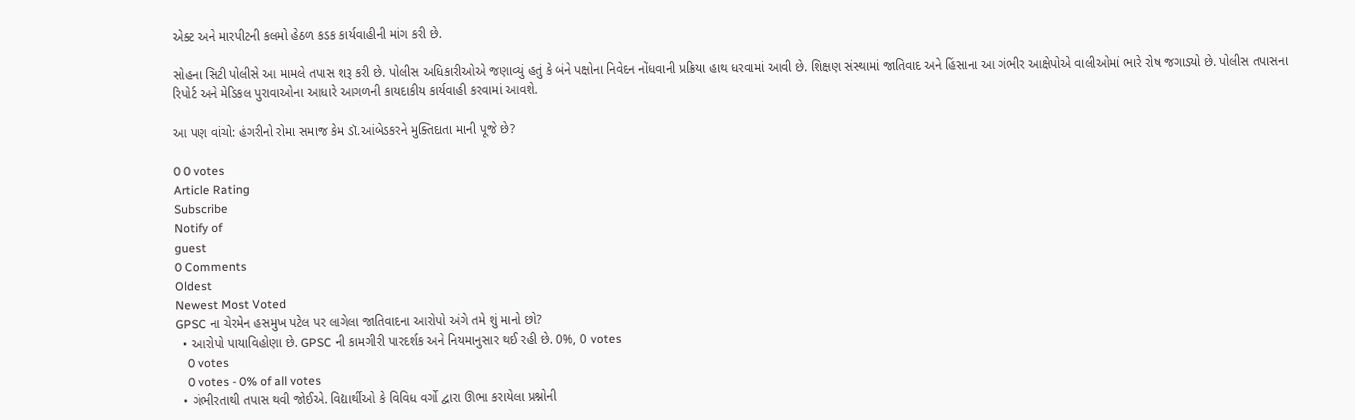એક્ટ અને મારપીટની કલમો હેઠળ કડક કાર્યવાહીની માંગ કરી છે.

સોહના સિટી પોલીસે આ મામલે તપાસ શરૂ કરી છે. પોલીસ અધિકારીઓએ જણાવ્યું હતું કે બંને પક્ષોના નિવેદન નોંધવાની પ્રક્રિયા હાથ ધરવામાં આવી છે. શિક્ષણ સંસ્થામાં જાતિવાદ અને હિંસાના આ ગંભીર આક્ષેપોએ વાલીઓમાં ભારે રોષ જગાડ્યો છે. પોલીસ તપાસના રિપોર્ટ અને મેડિકલ પુરાવાઓના આધારે આગળની કાયદાકીય કાર્યવાહી કરવામાં આવશે.

આ પણ વાંચો: હંગરીનો રોમા સમાજ કેમ ડૉ.આંબેડકરને મુક્તિદાતા માની પૂજે છે?

0 0 votes
Article Rating
Subscribe
Notify of
guest
0 Comments
Oldest
Newest Most Voted
GPSC ના ચેરમેન હસમુખ પટેલ પર લાગેલા જાતિવાદના આરોપો અંગે તમે શું માનો છો?
  • આરોપો પાયાવિહોણા છે. GPSC ની કામગીરી પારદર્શક અને નિયમાનુસાર થઈ રહી છે. 0%, 0 votes
    0 votes
    0 votes - 0% of all votes
  • ગંભીરતાથી તપાસ થવી જોઈએ. વિદ્યાર્થીઓ કે વિવિધ વર્ગો દ્વારા ઊભા કરાયેલા પ્રશ્નોની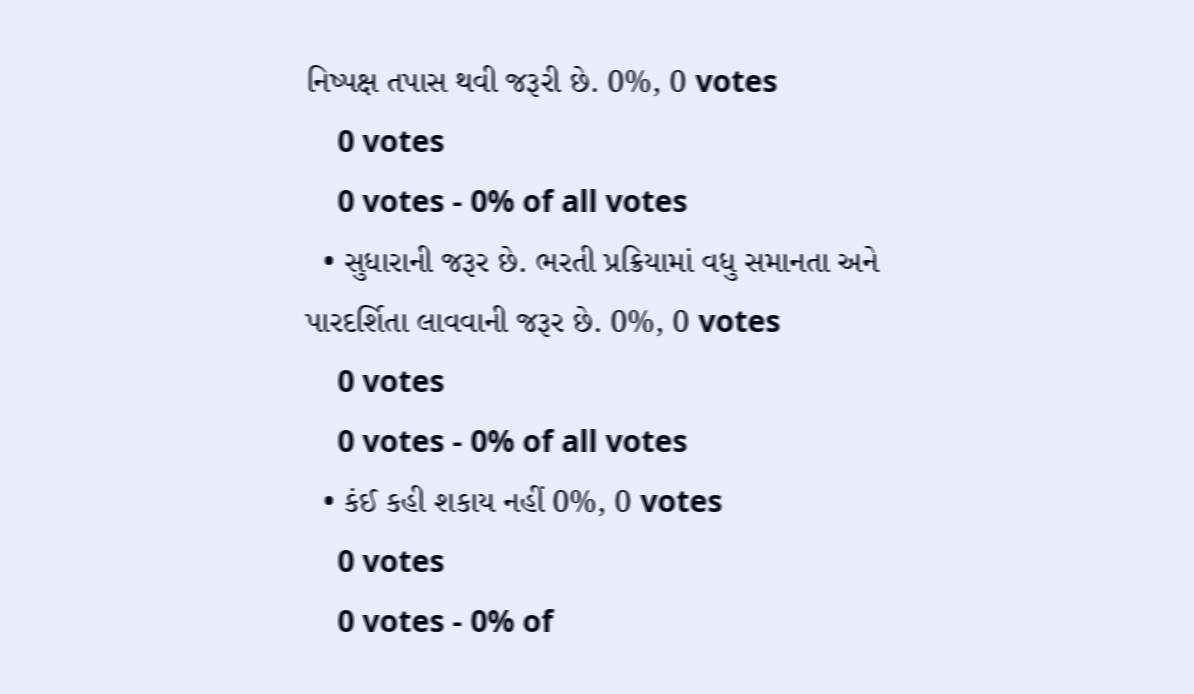નિષ્પક્ષ તપાસ થવી જરૂરી છે. 0%, 0 votes
    0 votes
    0 votes - 0% of all votes
  • સુધારાની જરૂર છે. ભરતી પ્રક્રિયામાં વધુ સમાનતા અને પારદર્શિતા લાવવાની જરૂર છે. 0%, 0 votes
    0 votes
    0 votes - 0% of all votes
  • કંઈ કહી શકાય નહીં 0%, 0 votes
    0 votes
    0 votes - 0% of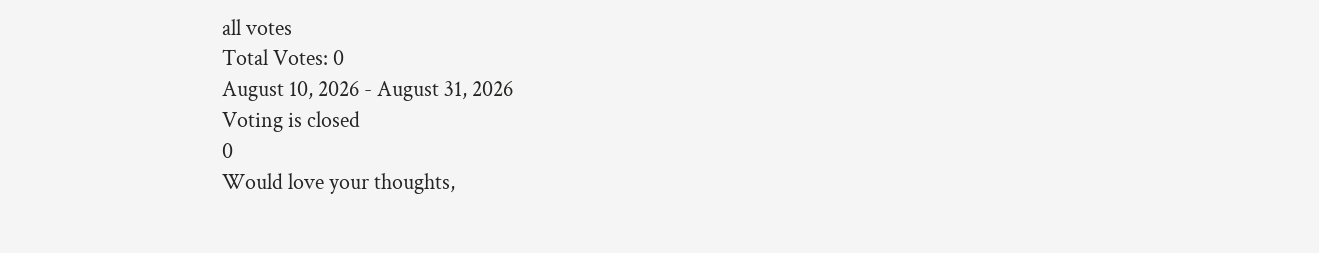all votes
Total Votes: 0
August 10, 2026 - August 31, 2026
Voting is closed
0
Would love your thoughts,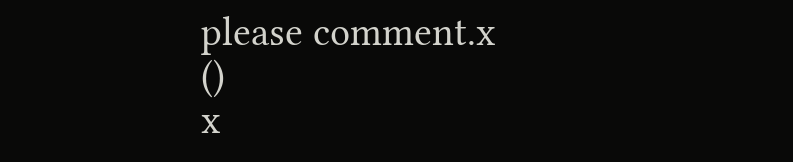please comment.x
()
x